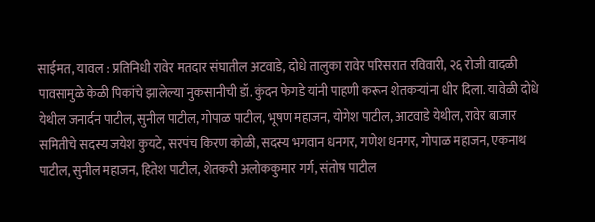साईमत, यावल : प्रतिनिधी रावेर मतदार संघातील अटवाडे, दोधे तालुका रावेर परिसरात रविवारी, २६ रोजी वादळी पावसामुळे केळी पिकांचे झालेल्या नुकसानीची डॉ. कुंदन फेगडे यांनी पाहणी करून शेतकऱ्यांना धीर दिला. यावेळी दोधे येथील जनार्दन पाटील, सुनील पाटील, गोपाळ पाटील, भूषण महाजन, योगेश पाटील, आटवाडे येथील, रावेर बाजार समितीचे सदस्य जयेश कुयटे, सरपंच किरण कोळी, सदस्य भगवान धनगर, गणेश धनगर, गोपाळ महाजन, एकनाथ पाटील, सुनील महाजन, हितेश पाटील, शेतकरी अलोककुमार गर्ग, संतोष पाटील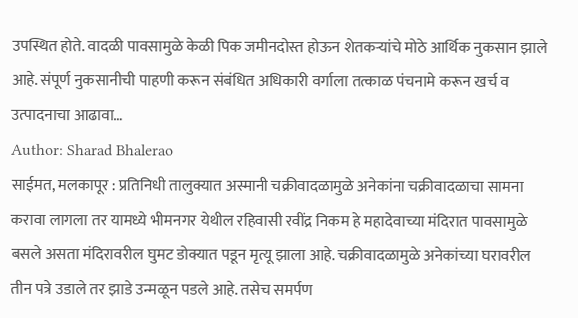उपस्थित होते. वादळी पावसामुळे केळी पिक जमीनदोस्त होऊन शेतकऱ्यांचे मोठे आर्थिक नुकसान झाले आहे. संपूर्ण नुकसानीची पाहणी करून संबंधित अधिकारी वर्गाला तत्काळ पंचनामे करून खर्च व उत्पादनाचा आढावा…
Author: Sharad Bhalerao
साईमत, मलकापूर : प्रतिनिधी तालुक्यात अस्मानी चक्रीवादळामुळे अनेकांना चक्रीवादळाचा सामना करावा लागला तर यामध्ये भीमनगर येथील रहिवासी रवींद्र निकम हे महादेवाच्या मंदिरात पावसामुळे बसले असता मंदिरावरील घुमट डोक्यात पडून मृत्यू झाला आहे. चक्रीवादळामुळे अनेकांच्या घरावरील तीन पत्रे उडाले तर झाडे उन्मळून पडले आहे. तसेच समर्पण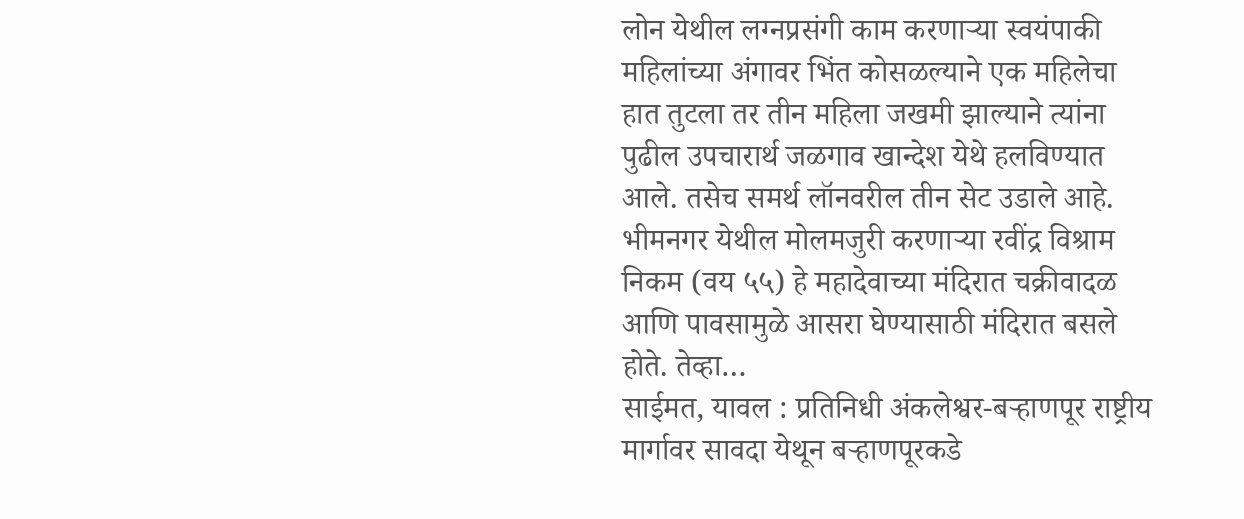लोन येथील लग्नप्रसंगी काम करणाऱ्या स्वयंपाकी महिलांच्या अंगावर भिंत कोसळल्याने एक महिलेचा हात तुटला तर तीन महिला जखमी झाल्याने त्यांना पुढील उपचारार्थ जळगाव खान्देश येथे हलविण्यात आले. तसेच समर्थ लॉनवरील तीन सेट उडाले आहे. भीमनगर येथील मोलमजुरी करणाऱ्या रवींद्र विश्राम निकम (वय ५५) हे महादेवाच्या मंदिरात चक्रीवादळ आणि पावसामुळे आसरा घेण्यासाठी मंदिरात बसले होते. तेव्हा…
साईमत, यावल : प्रतिनिधी अंकलेश्वर-बऱ्हाणपूर राष्ट्रीय मार्गावर सावदा येथून बऱ्हाणपूरकडे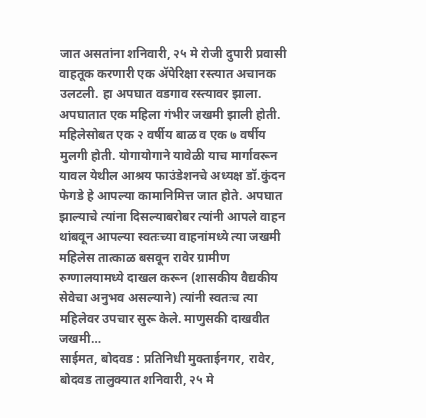जात असतांना शनिवारी, २५ मे रोजी दुपारी प्रवासी वाहतूक करणारी एक ॲपेरिक्षा रस्त्यात अचानक उलटली. हा अपघात वडगाव रस्त्यावर झाला. अपघातात एक महिला गंभीर जखमी झाली होती. महिलेसोबत एक २ वर्षीय बाळ व एक ७ वर्षीय मुलगी होती. योगायोगाने यावेळी याच मार्गावरून यावल येथील आश्रय फाउंडेशनचे अध्यक्ष डॉ.कुंदन फेगडे हे आपल्या कामानिमित्त जात होते. अपघात झाल्याचे त्यांना दिसल्याबरोबर त्यांनी आपले वाहन थांबवून आपल्या स्वतःच्या वाहनांमध्ये त्या जखमी महिलेस तात्काळ बसवून रावेर ग्रामीण रुग्णालयामध्ये दाखल करून (शासकीय वैद्यकीय सेवेचा अनुभव असल्याने) त्यांनी स्वतःच त्या महिलेवर उपचार सुरू केले. माणुसकी दाखवीत जखमी…
साईमत, बोदवड : प्रतिनिधी मुक्ताईनगर, रावेर, बोदवड तालुक्यात शनिवारी, २५ मे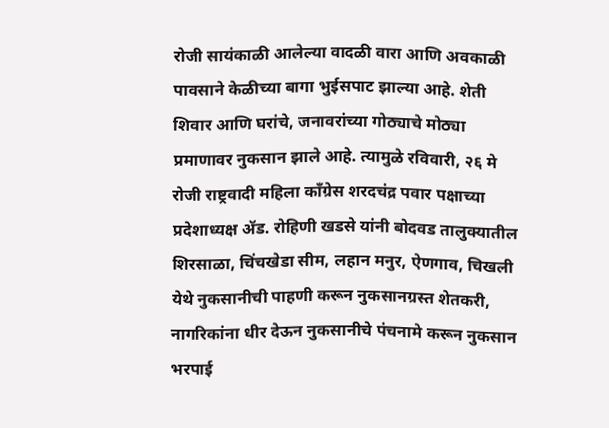रोजी सायंकाळी आलेल्या वादळी वारा आणि अवकाळी पावसाने केळीच्या बागा भुईसपाट झाल्या आहे. शेती शिवार आणि घरांचे, जनावरांच्या गोठ्याचे मोठ्या प्रमाणावर नुकसान झाले आहे. त्यामुळे रविवारी, २६ मे रोजी राष्ट्रवादी महिला काँग्रेस शरदचंद्र पवार पक्षाच्या प्रदेशाध्यक्ष ॲड. रोहिणी खडसे यांनी बोदवड तालुक्यातील शिरसाळा, चिंचखेडा सीम, लहान मनुर, ऐणगाव, चिखली येथे नुकसानीची पाहणी करून नुकसानग्रस्त शेतकरी, नागरिकांना धीर देऊन नुकसानीचे पंचनामे करून नुकसान भरपाई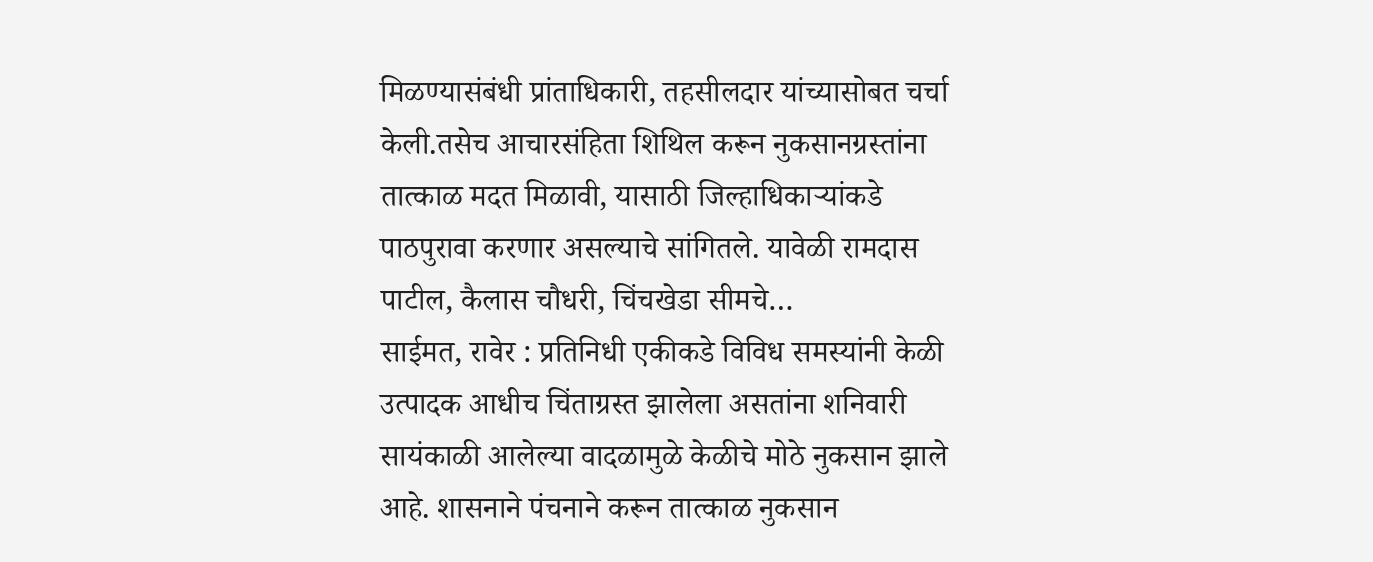मिळण्यासंबंधी प्रांताधिकारी, तहसीलदार यांच्यासोबत चर्चा केली.तसेच आचारसंहिता शिथिल करून नुकसानग्रस्तांना तात्काळ मदत मिळावी, यासाठी जिल्हाधिकाऱ्यांकडे पाठपुरावा करणार असल्याचे सांगितले. यावेळी रामदास पाटील, कैलास चौधरी, चिंचखेडा सीमचे…
साईमत, रावेर : प्रतिनिधी एकीकडे विविध समस्यांनी केळी उत्पादक आधीच चिंताग्रस्त झालेला असतांना शनिवारी सायंकाळी आलेल्या वादळामुळे केळीचे मोठे नुकसान झाले आहे. शासनाने पंचनाने करून तात्काळ नुकसान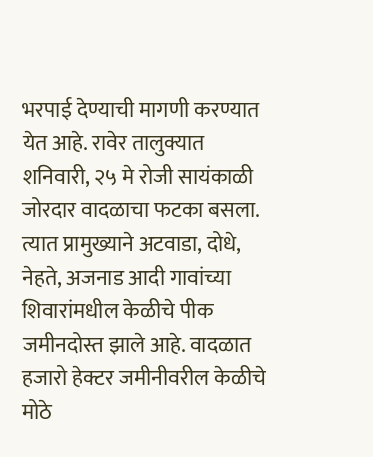भरपाई देण्याची मागणी करण्यात येत आहे. रावेर तालुक्यात शनिवारी, २५ मे रोजी सायंकाळी जोरदार वादळाचा फटका बसला. त्यात प्रामुख्याने अटवाडा, दोधे, नेहते, अजनाड आदी गावांच्या शिवारांमधील केळीचे पीक जमीनदोस्त झाले आहे. वादळात हजारो हेक्टर जमीनीवरील केळीचे मोठे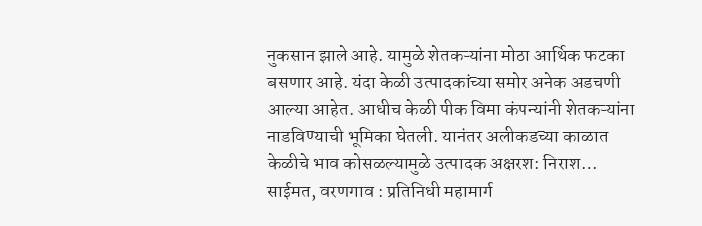नुकसान झाले आहे. यामुळे शेतकऱ्यांना मोठा आर्थिक फटका बसणार आहे. यंदा केळी उत्पादकांच्या समोर अनेक अडचणी आल्या आहेत. आधीच केळी पीक विमा कंपन्यांनी शेतकऱ्यांना नाडविण्याची भूमिका घेतली. यानंतर अलीकडच्या काळात केळीचे भाव कोसळल्यामुळे उत्पादक अक्षरश: निराश…
साईमत, वरणगाव : प्रतिनिधी महामार्ग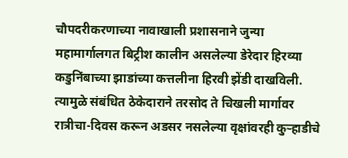चौपदरीकरणाच्या नावाखाली प्रशासनाने जुन्या महामार्गालगत बिट्रीश कालीन असलेल्या डेरेदार हिरव्या कडुनिंबाच्या झाडांच्या कत्तलीना हिरवी झेंडी दाखविली. त्यामुळे संबंधित ठेकेदाराने तरसोद ते चिखली मार्गावर रात्रीचा-दिवस करून अडसर नसलेल्या वृक्षांवरही कुऱ्हाडीचे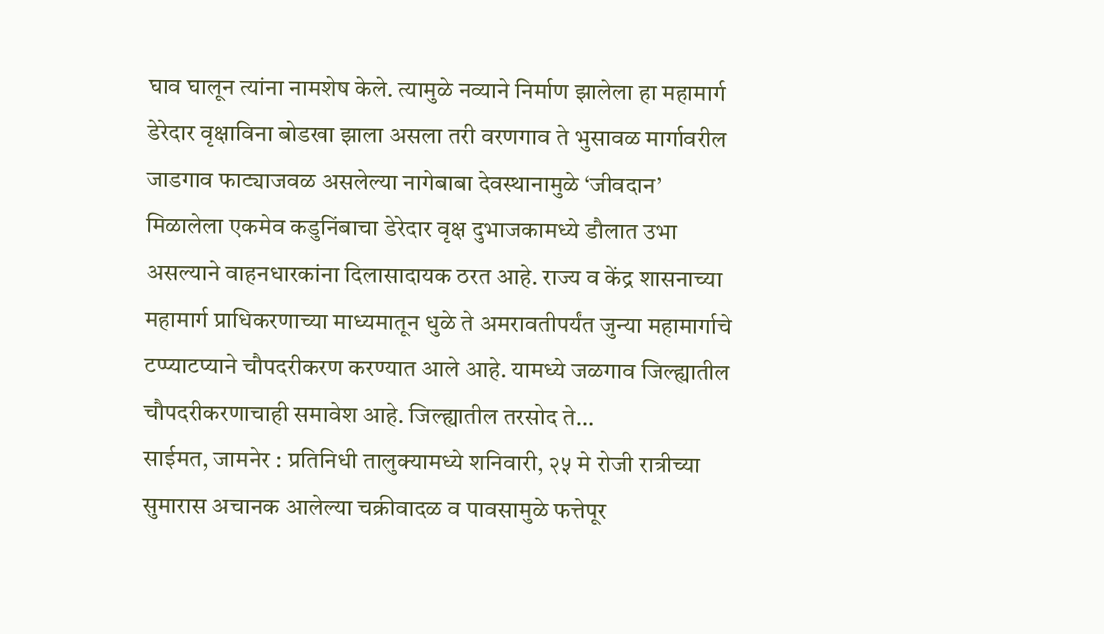घाव घालून त्यांना नामशेष केले. त्यामुळे नव्याने निर्माण झालेला हा महामार्ग डेरेदार वृक्षाविना बोडखा झाला असला तरी वरणगाव ते भुसावळ मार्गावरील जाडगाव फाट्याजवळ असलेल्या नागेबाबा देवस्थानामुळे ‘जीवदान’ मिळालेला एकमेव कडुनिंबाचा डेरेदार वृक्ष दुभाजकामध्ये डौलात उभा असल्याने वाहनधारकांना दिलासादायक ठरत आहे. राज्य व केंद्र शासनाच्या महामार्ग प्राधिकरणाच्या माध्यमातून धुळे ते अमरावतीपर्यंत जुन्या महामार्गाचे टप्प्याटप्याने चौपदरीकरण करण्यात आले आहे. यामध्ये जळगाव जिल्ह्यातील चौपदरीकरणाचाही समावेश आहे. जिल्ह्यातील तरसोद ते…
साईमत, जामनेर : प्रतिनिधी तालुक्यामध्ये शनिवारी, २५ मे रोजी रात्रीच्या सुमारास अचानक आलेल्या चक्रीवादळ व पावसामुळे फत्तेपूर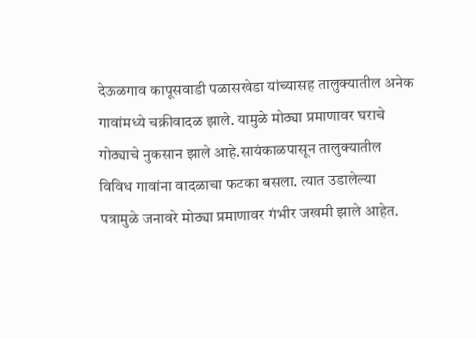देऊळगाव कापूसवाडी पळासखेडा यांच्यासह तालुक्यातील अनेक गावांमध्ये चक्रीवादळ झाले. यामुळे मोठ्या प्रमाणावर घराचे गोठ्याचे नुकसान झाले आहे.सायंकाळपासून तालुक्यातील विविध गावांना वादळाचा फटका बसला. त्यात उडालेल्या पत्रामुळे जनावरे मोठ्या प्रमाणावर गंभीर जखमी झाले आहेत.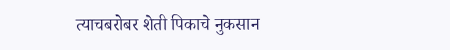त्याचबरोबर शेती पिकाचे नुकसान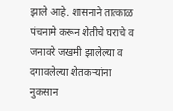झाले आहे. शासनाने तात्काळ पंचनामे करून शेतीचे घराचे व जनावरे जखमी झालेल्या व दगावलेल्या शेतकऱ्यांना नुकसान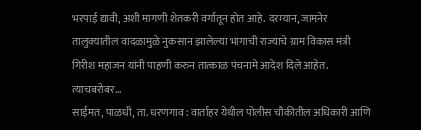भरपाई द्यावी, अशी मागणी शेतकरी वर्गातून होत आहे. दरम्यान, जामनेर तालुक्यातील वादळामुळे नुकसान झालेल्या भागाची राज्याचे ग्राम विकास मंत्री गिरीश महाजन यांनी पाहणी करुन तात्काळ पंचनामे आदेश दिले आहेत. त्याचबरोबर…
साईमत, पाळधी, ता. धरणगाव : वार्ताहर येथील पोलीस चौकीतील अधिकारी आणि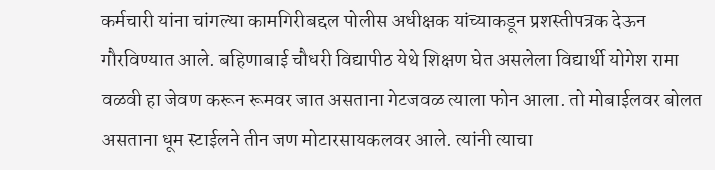कर्मचारी यांना चांगल्या कामगिरीबद्दल पोलीस अधीक्षक यांच्याकडून प्रशस्तीपत्रक देऊन गौरविण्यात आले. बहिणाबाई चौधरी विद्यापीठ येथे शिक्षण घेत असलेला विद्यार्थी योगेश रामा वळवी हा जेवण करून रूमवर जात असताना गेटजवळ त्याला फोन आला. तो मोबाईलवर बोलत असताना धूम स्टाईलने तीन जण मोटारसायकलवर आले. त्यांनी त्याचा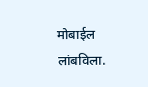मोबाईल लांबविला.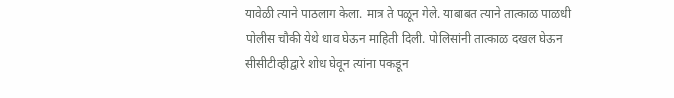यावेळी त्याने पाठलाग केला. मात्र ते पळून गेले. याबाबत त्याने तात्काळ पाळधी पोलीस चौकी येथे धाव घेऊन माहिती दिली. पोलिसांनी तात्काळ दखल घेऊन सीसीटीव्हीद्वारे शोध घेवून त्यांना पकडून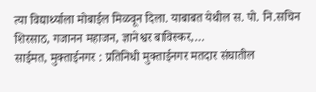त्या विद्यार्थ्याला मोबाईल मिळवून दिला. याबाबत येथील स. पो. नि.सचिन शिरसाठ, गजानन महाजन, ज्ञानेश्वर बाविस्कर,…
साईमत, मुक्ताईनगर : प्रतिनिधी मुक्ताईनगर मतदार संघातील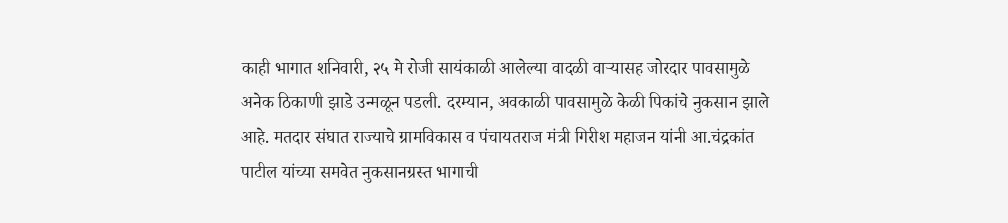काही भागात शनिवारी, २५ मे रोजी सायंकाळी आलेल्या वादळी वाऱ्यासह जोरदार पावसामुळे अनेक ठिकाणी झाडे उन्मळून पडली. दरम्यान, अवकाळी पावसामुळे केळी पिकांचे नुकसान झाले आहे. मतदार संघात राज्याचे ग्रामविकास व पंचायतराज मंत्री गिरीश महाजन यांनी आ.चंद्रकांत पाटील यांच्या समवेत नुकसानग्रस्त भागाची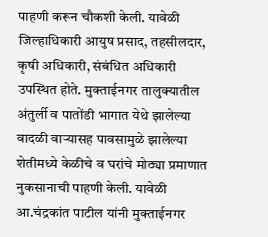पाहणी करून चौकशी केली. यावेळी जिल्हाधिकारी आयुष प्रसाद, तहसीलदार, कृषी अधिकारी, संबंधित अधिकारी उपस्थित होते. मुक्ताईनगर तालुक्यातील अंतुर्ली व पातोंडी भागात येथे झालेल्या वादळी वाऱ्यासह पावसामुळे झालेल्या शेतीमध्ये केळीचे व घरांचे मोठ्या प्रमाणात नुकसानाची पाहणी केली. यावेळी आ.चंद्रकांत पाटील यांनी मुक्ताईनगर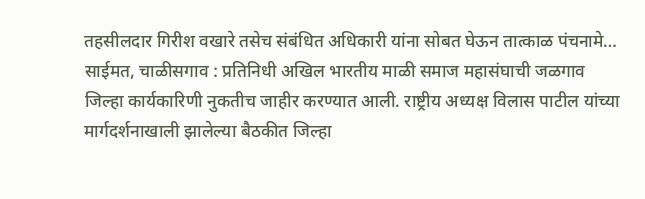तहसीलदार गिरीश वखारे तसेच संबंधित अधिकारी यांना सोबत घेऊन तात्काळ पंचनामे…
साईमत, चाळीसगाव : प्रतिनिधी अखिल भारतीय माळी समाज महासंघाची जळगाव जिल्हा कार्यकारिणी नुकतीच जाहीर करण्यात आली. राष्ट्रीय अध्यक्ष विलास पाटील यांच्या मार्गदर्शनाखाली झालेल्या बैठकीत जिल्हा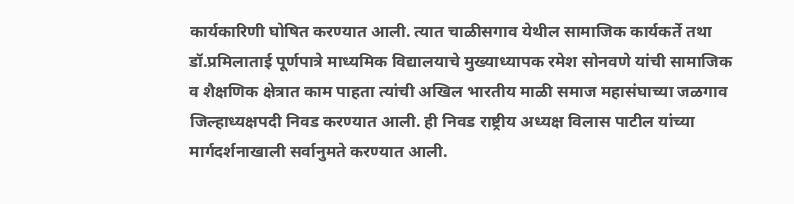कार्यकारिणी घोषित करण्यात आली. त्यात चाळीसगाव येथील सामाजिक कार्यकर्ते तथा डॉ.प्रमिलाताई पूर्णपात्रे माध्यमिक विद्यालयाचे मुख्याध्यापक रमेश सोनवणे यांची सामाजिक व शैक्षणिक क्षेत्रात काम पाहता त्यांची अखिल भारतीय माळी समाज महासंघाच्या जळगाव जिल्हाध्यक्षपदी निवड करण्यात आली. ही निवड राष्ट्रीय अध्यक्ष विलास पाटील यांच्या मार्गदर्शनाखाली सर्वानुमते करण्यात आली.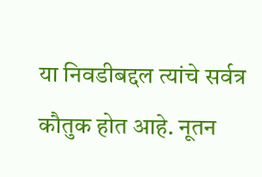या निवडीबद्दल त्यांचे सर्वत्र कौतुक होत आहे. नूतन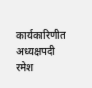कार्यकारिणीत अध्यक्षपदी रमेश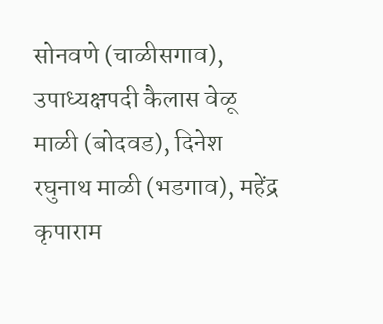सोनवणे (चाळीसगाव), उपाध्यक्षपदी कैलास वेळू माळी (बोदवड), दिनेश रघुनाथ माळी (भडगाव), महेंद्र कृपाराम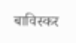बाविस्कर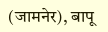(जामनेर), बापू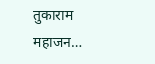तुकाराम महाजन…